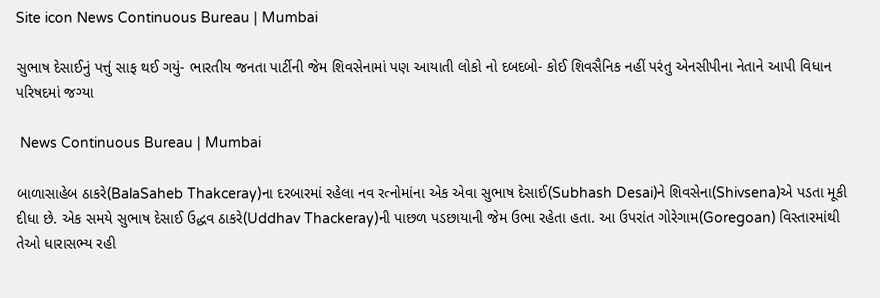Site icon News Continuous Bureau | Mumbai

સુભાષ દેસાઈનું પત્તું સાફ થઈ ગયું- ભારતીય જનતા પાર્ટીની જેમ શિવસેનામાં પણ આયાતી લોકો નો દબદબો- કોઈ શિવસૈનિક નહીં પરંતુ એનસીપીના નેતાને આપી વિધાન પરિષદમાં જગ્યા

 News Continuous Bureau | Mumbai

બાળાસાહેબ ઠાકરે(BalaSaheb Thakceray)ના દરબારમાં રહેલા નવ રત્નોમાંના એક એવા સુભાષ દેસાઈ(Subhash Desai)ને શિવસેના(Shivsena)એ પડતા મૂકી દીધા છે. એક સમયે સુભાષ દેસાઈ ઉદ્ધવ ઠાકરે(Uddhav Thackeray)ની પાછળ પડછાયાની જેમ ઉભા રહેતા હતા. આ ઉપરાંત ગોરેગામ(Goregoan) વિસ્તારમાંથી તેઓ ધારાસભ્ય રહી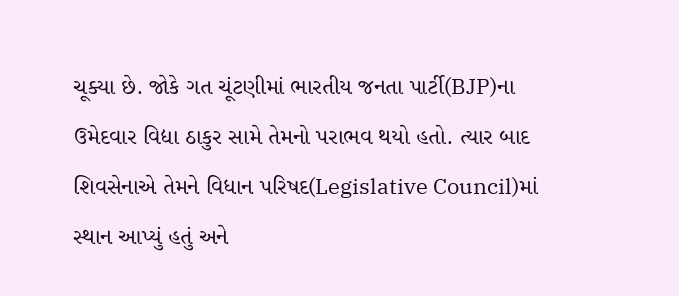ચૂક્યા છે. જોકે ગત ચૂંટણીમાં ભારતીય જનતા પાર્ટી(BJP)ના ઉમેદવાર વિદ્યા ઠાકુર સામે તેમનો પરાભવ થયો હતો. ત્યાર બાદ શિવસેનાએ તેમને વિધાન પરિષદ(Legislative Council)માં સ્થાન આપ્યું હતું અને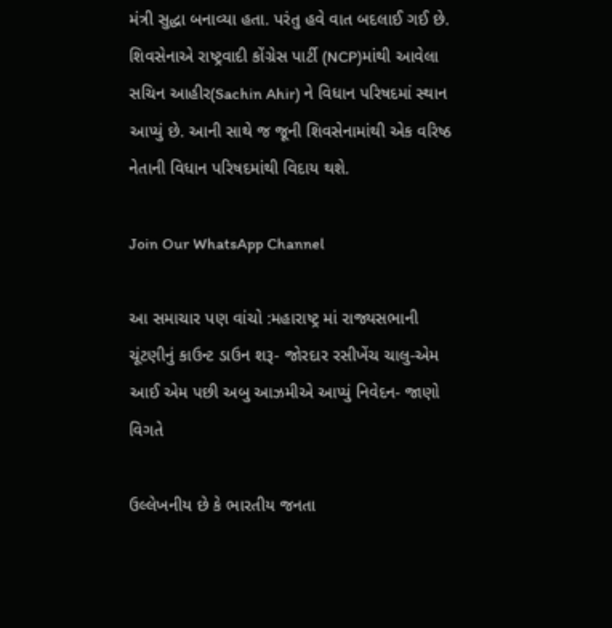મંત્રી સુદ્ધા બનાવ્યા હતા. પરંતુ હવે વાત બદલાઈ ગઈ છે. શિવસેનાએ રાષ્ટ્રવાદી કોંગ્રેસ પાર્ટી (NCP)માંથી આવેલા સચિન આહીર(Sachin Ahir) ને વિધાન પરિષદમાં સ્થાન આપ્યું છે. આની સાથે જ જૂની શિવસેનામાંથી એક વરિષ્ઠ નેતાની વિધાન પરિષદમાંથી વિદાય થશે.

Join Our WhatsApp Channel

આ સમાચાર પણ વાંચો :મહારાષ્ટ્ર માં રાજ્યસભાની ચૂંટણીનું કાઉન્ટ ડાઉન શરૂ- જોરદાર રસીખેંચ ચાલુ-એમ આઈ એમ પછી અબુ આઝમીએ આપ્યું નિવેદન- જાણો વિગતે

ઉલ્લેખનીય છે કે ભારતીય જનતા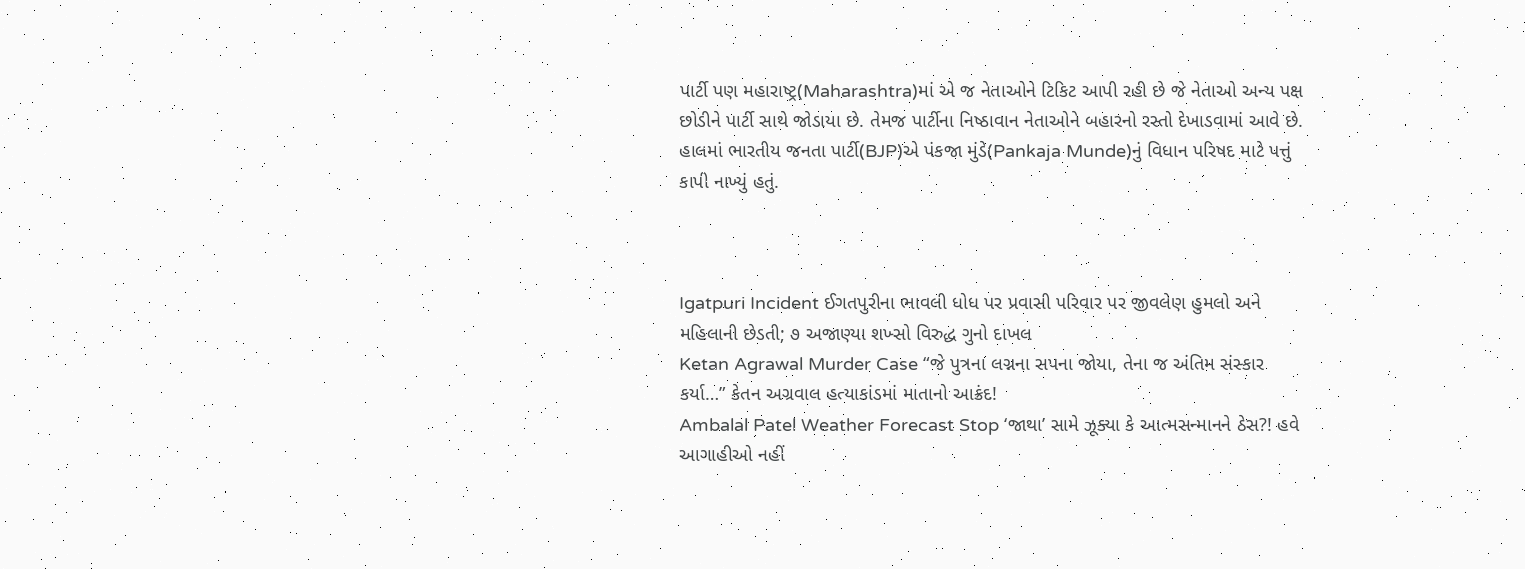પાર્ટી પણ મહારાષ્ટ્ર(Maharashtra)માં એ જ નેતાઓને ટિકિટ આપી રહી છે જે નેતાઓ અન્ય પક્ષ છોડીને પાર્ટી સાથે જોડાયા છે. તેમજ પાર્ટીના નિષ્ઠાવાન નેતાઓને બહારનો રસ્તો દેખાડવામાં આવે છે. હાલમાં ભારતીય જનતા પાર્ટી(BJP)એ પંકજા મુંડે(Pankaja Munde)નું વિધાન પરિષદ માટે પત્તું કાપી નાખ્યું હતું.



Igatpuri Incident ઈગતપુરીના ભાવલી ધોધ પર પ્રવાસી પરિવાર પર જીવલેણ હુમલો અને મહિલાની છેડતી; ૭ અજાણ્યા શખ્સો વિરુદ્ધ ગુનો દાખલ
Ketan Agrawal Murder Case “જે પુત્રના લગ્નના સપના જોયા, તેના જ અંતિમ સંસ્કાર કર્યા…” કેતન અગ્રવાલ હત્યાકાંડમાં માતાનો આક્રંદ!
Ambalal Patel Weather Forecast Stop ‘જાથા’ સામે ઝૂક્યા કે આત્મસન્માનને ઠેસ?! હવે આગાહીઓ નહીં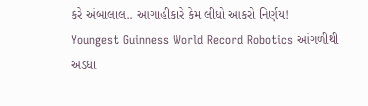કરે અંબાલાલ.. આગાહીકારે કેમ લીધો આકરો નિર્ણય!
Youngest Guinness World Record Robotics આંગળીથી અડધા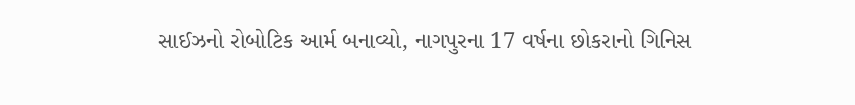સાઈઝનો રોબોટિક આર્મ બનાવ્યો, નાગપુરના 17 વર્ષના છોકરાનો ગિનિસ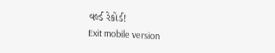વર્લ્ડ રેકોર્ડ!
Exit mobile version